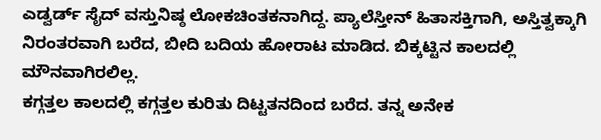ಎಡ್ವರ್ಡ್ ಸೈದ್ ವಸ್ತುನಿಷ್ಠ ಲೋಕಚಿಂತಕನಾಗಿದ್ದ. ಪ್ಯಾಲೆಸ್ತೀನ್ ಹಿತಾಸಕ್ತಿಗಾಗಿ, ಅಸ್ತಿತ್ವಕ್ಕಾಗಿ ನಿರಂತರವಾಗಿ ಬರೆದ, ಬೀದಿ ಬದಿಯ ಹೋರಾಟ ಮಾಡಿದ. ಬಿಕ್ಕಟ್ಟಿನ ಕಾಲದಲ್ಲಿ ಮೌನವಾಗಿರಲಿಲ್ಲ.
ಕಗ್ಗತ್ತಲ ಕಾಲದಲ್ಲಿ ಕಗ್ಗತ್ತಲ ಕುರಿತು ದಿಟ್ಟತನದಿಂದ ಬರೆದ. ತನ್ನ ಅನೇಕ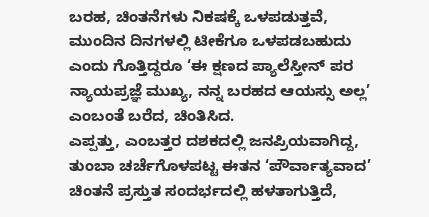ಬರಹ, ಚಿಂತನೆಗಳು ನಿಕಷಕ್ಕೆ ಒಳಪಡುತ್ತವೆ, ಮುಂದಿನ ದಿನಗಳಲ್ಲಿ ಟೀಕೆಗೂ ಒಳಪಡಬಹುದು ಎಂದು ಗೊತ್ತಿದ್ದರೂ ‘ಈ ಕ್ಷಣದ ಪ್ಯಾಲೆಸ್ತೀನ್ ಪರ ನ್ಯಾಯಪ್ರಜ್ಞೆ ಮುಖ್ಯ, ನನ್ನ ಬರಹದ ಆಯಸ್ಸು ಅಲ್ಲ’ ಎಂಬಂತೆ ಬರೆದ, ಚಿಂತಿಸಿದ.
ಎಪ್ಪತ್ತು, ಎಂಬತ್ತರ ದಶಕದಲ್ಲಿ ಜನಪ್ರಿಯವಾಗಿದ್ದ, ತುಂಬಾ ಚರ್ಚೆಗೊಳಪಟ್ಟ ಈತನ ‘ಪೌರ್ವಾತ್ಯವಾದ’ ಚಿಂತನೆ ಪ್ರಸ್ತುತ ಸಂದರ್ಭದಲ್ಲಿ ಹಳತಾಗುತ್ತಿದೆ,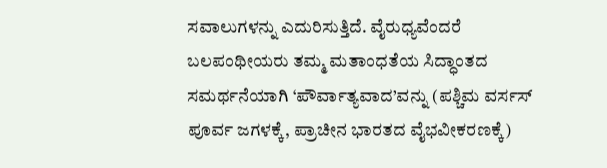ಸವಾಲುಗಳನ್ನು ಎದುರಿಸುತ್ತಿದೆ. ವೈರುಧ್ಯವೆಂದರೆ ಬಲಪಂಥೀಯರು ತಮ್ಮ ಮತಾಂಧತೆಯ ಸಿದ್ಧಾಂತದ ಸಮರ್ಥನೆಯಾಗಿ ‘ಪೌರ್ವಾತ್ಯವಾದ’ವನ್ನು (ಪಶ್ಚಿಮ ವರ್ಸಸ್ ಪೂರ್ವ ಜಗಳಕ್ಕೆ, ಪ್ರಾಚೀನ ಭಾರತದ ವೈಭವೀಕರಣಕ್ಕೆ)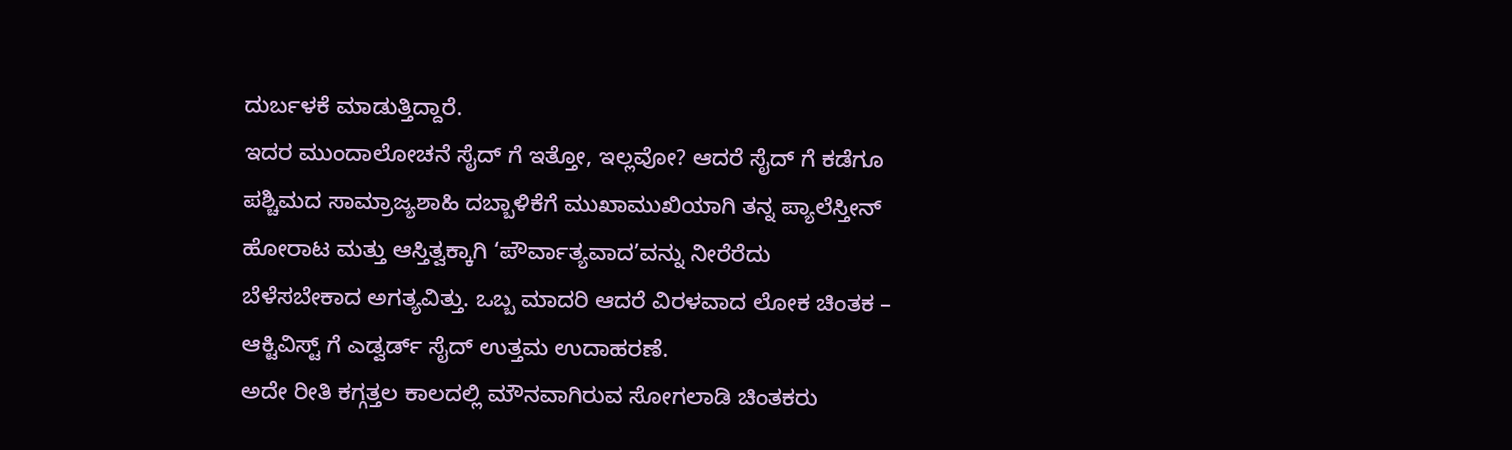ದುರ್ಬಳಕೆ ಮಾಡುತ್ತಿದ್ದಾರೆ.
ಇದರ ಮುಂದಾಲೋಚನೆ ಸೈದ್ ಗೆ ಇತ್ತೋ, ಇಲ್ಲವೋ? ಆದರೆ ಸೈದ್ ಗೆ ಕಡೆಗೂ ಪಶ್ಚಿಮದ ಸಾಮ್ರಾಜ್ಯಶಾಹಿ ದಬ್ಬಾಳಿಕೆಗೆ ಮುಖಾಮುಖಿಯಾಗಿ ತನ್ನ ಪ್ಯಾಲೆಸ್ತೀನ್ ಹೋರಾಟ ಮತ್ತು ಆಸ್ತಿತ್ವಕ್ಕಾಗಿ ‘ಪೌರ್ವಾತ್ಯವಾದ’ವನ್ನು ನೀರೆರೆದು ಬೆಳೆಸಬೇಕಾದ ಅಗತ್ಯವಿತ್ತು. ಒಬ್ಬ ಮಾದರಿ ಆದರೆ ವಿರಳವಾದ ಲೋಕ ಚಿಂತಕ – ಆಕ್ಟಿವಿಸ್ಟ್ ಗೆ ಎಡ್ವರ್ಡ್ ಸೈದ್ ಉತ್ತಮ ಉದಾಹರಣೆ.
ಅದೇ ರೀತಿ ಕಗ್ಗತ್ತಲ ಕಾಲದಲ್ಲಿ ಮೌನವಾಗಿರುವ ಸೋಗಲಾಡಿ ಚಿಂತಕರು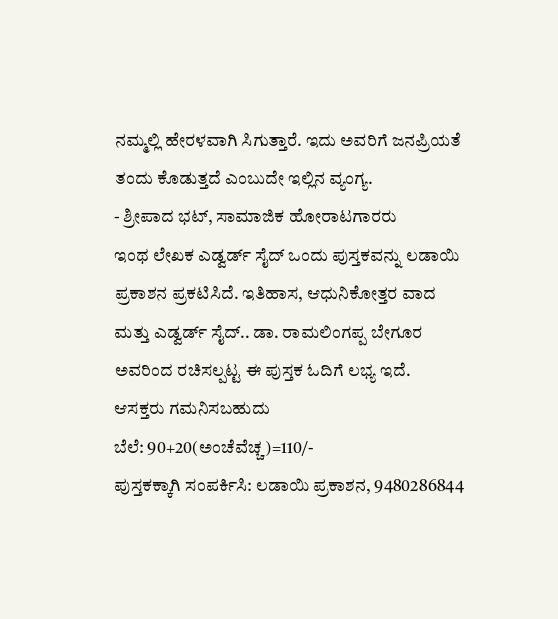ನಮ್ಮಲ್ಲಿ ಹೇರಳವಾಗಿ ಸಿಗುತ್ತಾರೆ. ಇದು ಅವರಿಗೆ ಜನಪ್ರಿಯತೆ ತಂದು ಕೊಡುತ್ತದೆ ಎಂಬುದೇ ಇಲ್ಲಿನ ವ್ಯಂಗ್ಯ.
- ಶ್ರೀಪಾದ ಭಟ್, ಸಾಮಾಜಿಕ ಹೋರಾಟಗಾರರು
ಇಂಥ ಲೇಖಕ ಎಡ್ವರ್ಡ್ ಸೈದ್ ಒಂದು ಪುಸ್ತಕವನ್ನು ಲಡಾಯಿ ಪ್ರಕಾಶನ ಪ್ರಕಟಿಸಿದೆ. ಇತಿಹಾಸ, ಆಧುನಿಕೋತ್ತರ ವಾದ ಮತ್ತು ಎಡ್ವರ್ಡ್ ಸೈದ್.. ಡಾ. ರಾಮಲಿಂಗಪ್ಪ ಬೇಗೂರ ಅವರಿಂದ ರಚಿಸಲ್ಪಟ್ಟ ಈ ಪುಸ್ತಕ ಓದಿಗೆ ಲಭ್ಯ ಇದೆ.
ಆಸಕ್ತರು ಗಮನಿಸಬಹುದು
ಬೆಲೆ: 90+20(ಅಂಚೆವೆಚ್ಚ)=110/-
ಪುಸ್ತಕಕ್ಕಾಗಿ ಸಂಪರ್ಕಿಸಿ: ಲಡಾಯಿ ಪ್ರಕಾಶನ, 9480286844